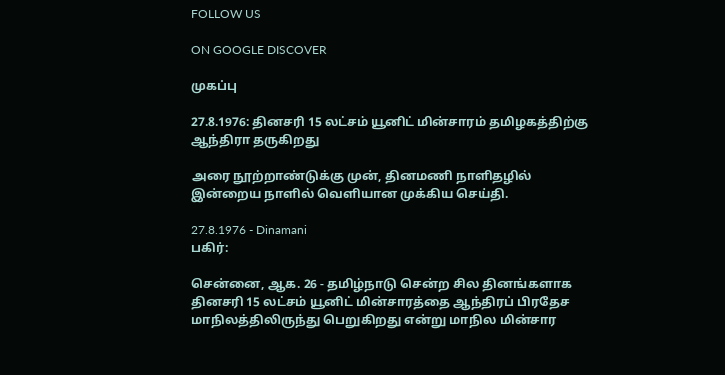FOLLOW US

ON GOOGLE DISCOVER

முகப்பு

27.8.1976: தினசரி 15 லட்சம் யூனிட் மின்சாரம் தமிழகத்திற்கு ஆந்திரா தருகிறது

அரை நூற்றாண்டுக்கு முன், தினமணி நாளிதழில் இன்றைய நாளில் வெளியான முக்கிய செய்தி.

27.8.1976 - Dinamani
பகிர்:

சென்னை, ஆக. 26 - தமிழ்நாடு சென்ற சில தினங்களாக தினசரி 15 லட்சம் யூனிட் மின்சாரத்தை ஆந்திரப் பிரதேச மாநிலத்திலிருந்து பெறுகிறது என்று மாநில மின்சார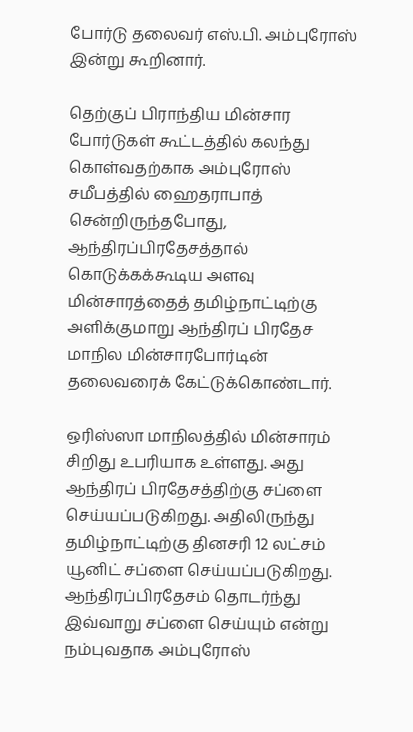போர்டு தலைவர் எஸ்.பி. அம்புரோஸ் இன்று கூறினார்.

தெற்குப் பிராந்திய மின்சார போர்டுகள் கூட்டத்தில் கலந்து கொள்வதற்காக அம்புரோஸ் சமீபத்தில் ஹைதராபாத் சென்றிருந்தபோது, ஆந்திரப்பிரதேசத்தால் கொடுக்கக்கூடிய அளவு மின்சாரத்தைத் தமிழ்நாட்டிற்கு அளிக்குமாறு ஆந்திரப் பிரதேச மாநில மின்சாரபோர்டின் தலைவரைக் கேட்டுக்கொண்டார்.

ஒரிஸ்ஸா மாநிலத்தில் மின்சாரம் சிறிது உபரியாக உள்ளது. அது ஆந்திரப் பிரதேசத்திற்கு சப்ளை செய்யப்படுகிறது. அதிலிருந்து தமிழ்நாட்டிற்கு தினசரி 12 லட்சம் யூனிட் சப்ளை செய்யப்படுகிறது. ஆந்திரப்பிரதேசம் தொடர்ந்து இவ்வாறு சப்ளை செய்யும் என்று நம்புவதாக அம்புரோஸ்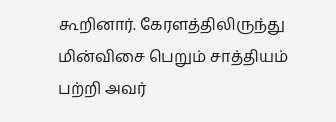கூறினார். கேரளத்திலிருந்து மின்விசை பெறும் சாத்தியம் பற்றி அவர்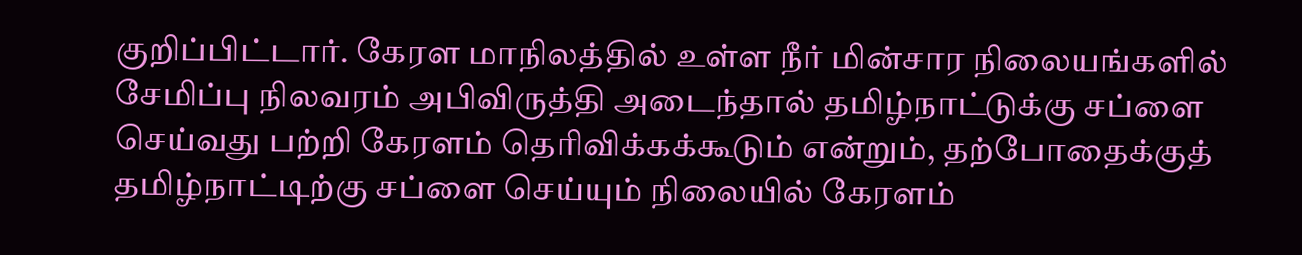குறிப்பிட்டார். கேரள மாநிலத்தில் உள்ள நீர் மின்சார நிலையங்களில் சேமிப்பு நிலவரம் அபிவிருத்தி அடைந்தால் தமிழ்நாட்டுக்கு சப்ளை செய்வது பற்றி கேரளம் தெரிவிக்கக்கூடும் என்றும், தற்போதைக்குத் தமிழ்நாட்டிற்கு சப்ளை செய்யும் நிலையில் கேரளம்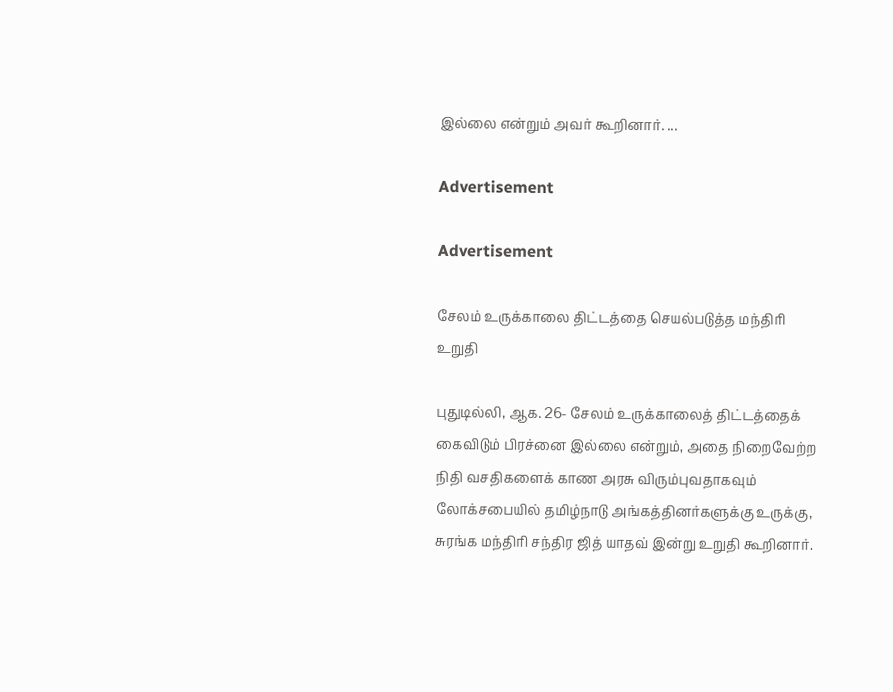இல்லை என்றும் அவர் கூறினார். ...

Advertisement

Advertisement

சேலம் உருக்காலை திட்டத்தை செயல்படுத்த மந்திரி உறுதி

புதுடில்லி, ஆக. 26- சேலம் உருக்காலைத் திட்டத்தைக் கைவிடும் பிரச்னை இல்லை என்றும், அதை நிறைவேற்ற நிதி வசதிகளைக் காண அரசு விரும்புவதாகவும் லோக்சபையில் தமிழ்நாடு அங்கத்தினர்களுக்கு உருக்கு, சுரங்க மந்திரி சந்திர ஜித் யாதவ் இன்று உறுதி கூறினார்.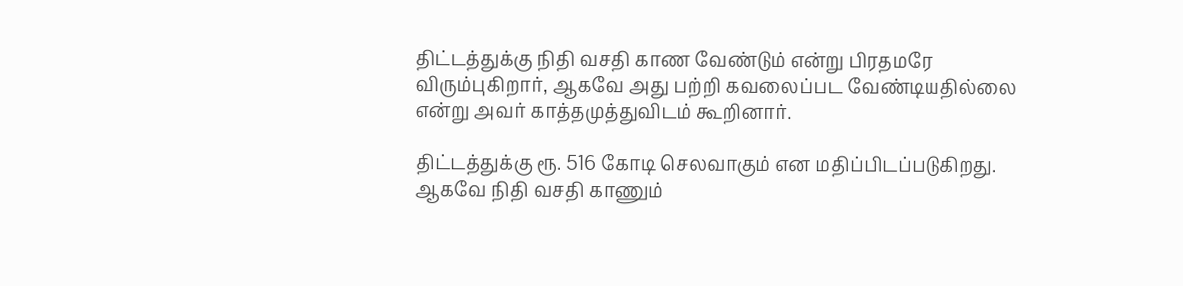திட்டத்துக்கு நிதி வசதி காண வேண்டும் என்று பிரதமரே விரும்புகிறார், ஆகவே அது பற்றி கவலைப்பட வேண்டியதில்லை என்று அவர் காத்தமுத்துவிடம் கூறினார்.

திட்டத்துக்கு ரூ. 516 கோடி செலவாகும் என மதிப்பிடப்படுகிறது. ஆகவே நிதி வசதி காணும்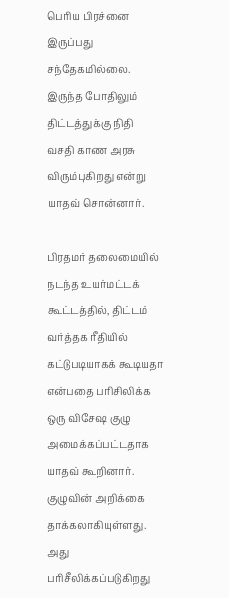பெரிய பிரச்னை இருப்பது சந்தேகமில்லை. இருந்த போதிலும் திட்டத்துக்கு நிதி வசதி காண அரசு விரும்புகிறது என்று யாதவ் சொன்னார்.

பிரதமர் தலைமையில் நடந்த உயர்மட்டக் கூட்டத்தில், திட்டம் வர்த்தக ரீதியில் கட்டுபடியாகக் கூடியதா என்பதை பரிசிலிக்க ஒரு விசேஷ குழு அமைக்கப்பட்டதாக யாதவ் கூறினார். குழுவின் அறிக்கை தாக்கலாகியுள்ளது. அது பரிசீலிக்கப்படுகிறது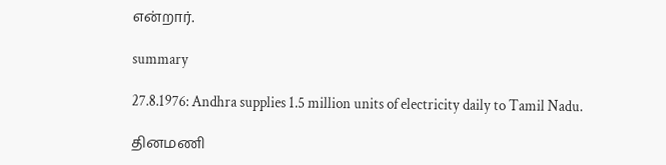என்றார்.

summary

27.8.1976: Andhra supplies 1.5 million units of electricity daily to Tamil Nadu.

தினமணி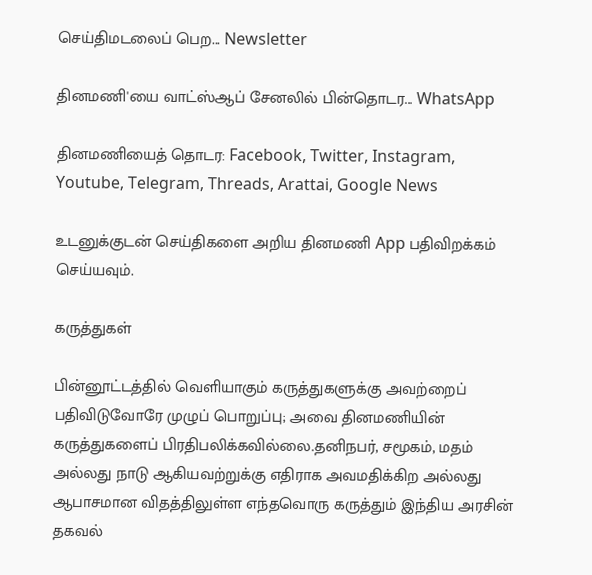செய்திமடலைப் பெற... Newsletter

தினமணி'யை வாட்ஸ்ஆப் சேனலில் பின்தொடர... WhatsApp

தினமணியைத் தொடர: Facebook, Twitter, Instagram, Youtube, Telegram, Threads, Arattai, Google News

உடனுக்குடன் செய்திகளை அறிய தினமணி App பதிவிறக்கம் செய்யவும்.

கருத்துகள்

பின்னூட்டத்தில் வெளியாகும் கருத்துகளுக்கு அவற்றைப் பதிவிடுவோரே முழுப் பொறுப்பு; அவை தினமணியின் கருத்துகளைப் பிரதிபலிக்கவில்லை.தனிநபர், சமூகம், மதம் அல்லது நாடு ஆகியவற்றுக்கு எதிராக அவமதிக்கிற அல்லது ஆபாசமான விதத்திலுள்ள எந்தவொரு கருத்தும் இந்திய அரசின் தகவல்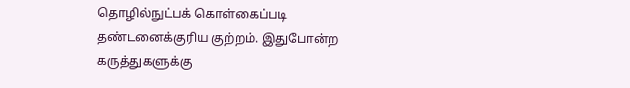தொழில்நுட்பக் கொள்கைப்படி தண்டனைக்குரிய குற்றம். இதுபோன்ற கருத்துகளுக்கு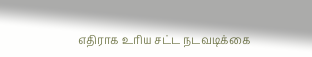எதிராக உரிய சட்ட நடவடிக்கை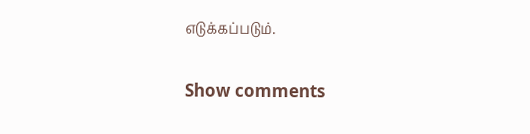எடுக்கப்படும்.

Show comments